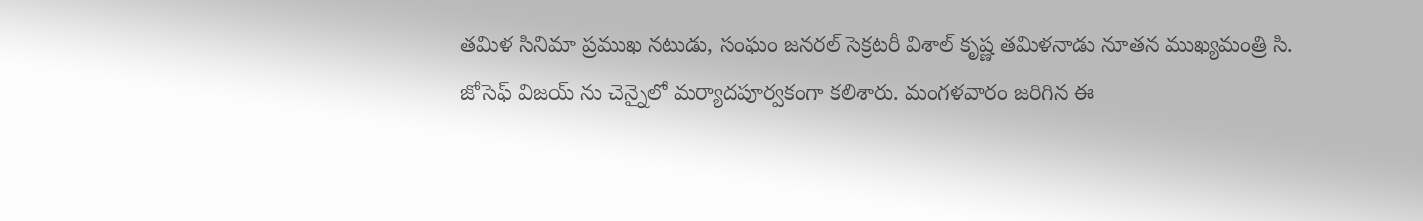తమిళ సినిమా ప్రముఖ నటుడు, సంఘం జనరల్ సెక్రటరీ విశాల్ కృష్ణ తమిళనాడు నూతన ముఖ్యమంత్రి సి. జోసెఫ్ విజయ్ ను చెన్నైలో మర్యాదపూర్వకంగా కలిశారు. మంగళవారం జరిగిన ఈ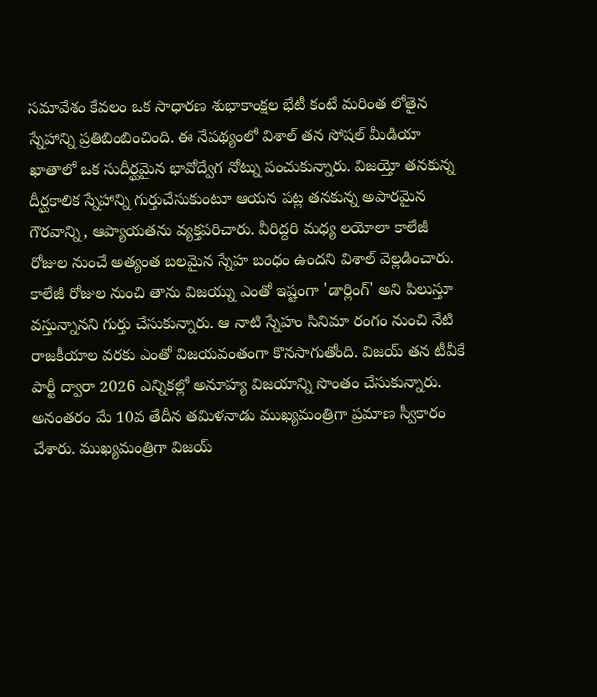సమావేశం కేవలం ఒక సాధారణ శుభాకాంక్షల భేటీ కంటే మరింత లోతైన స్నేహాన్ని ప్రతిబింబించింది. ఈ నేపథ్యంలో విశాల్ తన సోషల్ మీడియా ఖాతాలో ఒక సుదీర్ఘమైన భావోద్వేగ నోట్ను పంచుకున్నారు. విజయ్తో తనకున్న దీర్ఘకాలిక స్నేహాన్ని గుర్తుచేసుకుంటూ ఆయన పట్ల తనకున్న అపారమైన గౌరవాన్ని, ఆప్యాయతను వ్యక్తపరిచారు. వీరిద్దరి మధ్య లయోలా కాలేజీ రోజుల నుంచే అత్యంత బలమైన స్నేహ బంధం ఉందని విశాల్ వెల్లడించారు. కాలేజీ రోజుల నుంచి తాను విజయ్ను ఎంతో ఇష్టంగా 'డార్లింగ్' అని పిలుస్తూ వస్తున్నానని గుర్తు చేసుకున్నారు. ఆ నాటి స్నేహం సినిమా రంగం నుంచి నేటి రాజకీయాల వరకు ఎంతో విజయవంతంగా కొనసాగుతోంది. విజయ్ తన టీవీకే పార్టీ ద్వారా 2026 ఎన్నికల్లో అనూహ్య విజయాన్ని సొంతం చేసుకున్నారు. అనంతరం మే 10వ తేదీన తమిళనాడు ముఖ్యమంత్రిగా ప్రమాణ స్వీకారం చేశారు. ముఖ్యమంత్రిగా విజయ్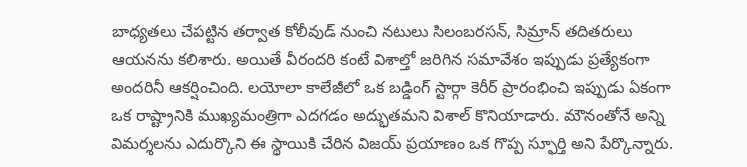బాధ్యతలు చేపట్టిన తర్వాత కోలీవుడ్ నుంచి నటులు సిలంబరసన్, సిమ్రాన్ తదితరులు ఆయనను కలిశారు. అయితే వీరందరి కంటే విశాల్తో జరిగిన సమావేశం ఇప్పుడు ప్రత్యేకంగా అందరినీ ఆకర్షించింది. లయోలా కాలేజీలో ఒక బడ్డింగ్ స్టార్గా కెరీర్ ప్రారంభించి ఇప్పుడు ఏకంగా ఒక రాష్ట్రానికి ముఖ్యమంత్రిగా ఎదగడం అద్భుతమని విశాల్ కొనియాడారు. మౌనంతోనే అన్ని విమర్శలను ఎదుర్కొని ఈ స్థాయికి చేరిన విజయ్ ప్రయాణం ఒక గొప్ప స్ఫూర్తి అని పేర్కొన్నారు.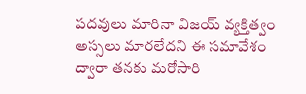పదవులు మారినా విజయ్ వ్యక్తిత్వం అస్సలు మారలేదని ఈ సమావేశం ద్వారా తనకు మరోసారి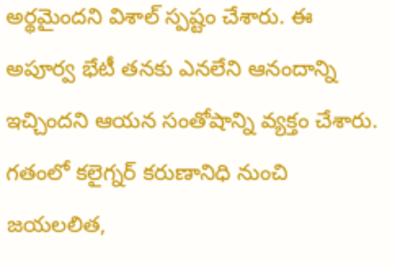అర్థమైందని విశాల్ స్పష్టం చేశారు. ఈ అపూర్వ భేటీ తనకు ఎనలేని ఆనందాన్ని ఇచ్చిందని ఆయన సంతోషాన్ని వ్యక్తం చేశారు. గతంలో కలైగ్నర్ కరుణానిధి నుంచి జయలలిత,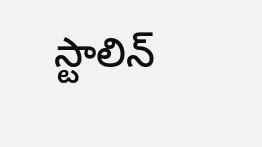స్టాలిన్